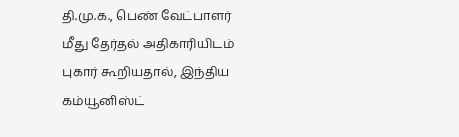தி.மு.க., பெண் வேட்பாளர் மீது தேர்தல் அதிகாரியிடம் புகார் கூறியதால், இந்திய கம்யூனிஸ்ட்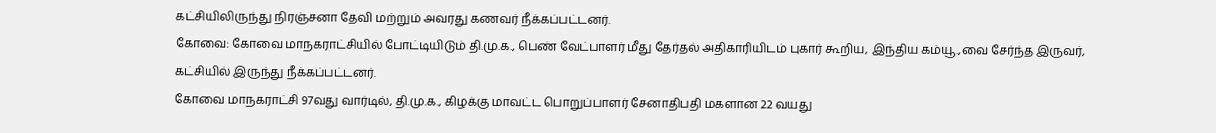கட்சியிலிருந்து நிரஞ்சனா தேவி மற்றும் அவரது கணவர் நீக்கப்பட்டனர்.
கோவை: கோவை மாநகராட்சியில் போட்டியிடும் தி.மு.க., பெண் வேட்பாளர் மீது தேர்தல் அதிகாரியிடம் புகார் கூறிய, இந்திய கம்யூ.,வை சேர்ந்த இருவர், கட்சியில் இருந்து நீக்கப்பட்டனர்.
கோவை மாநகராட்சி 97வது வார்டில், தி.மு.க., கிழக்கு மாவட்ட பொறுப்பாளர் சேனாதிபதி மகளான 22 வயது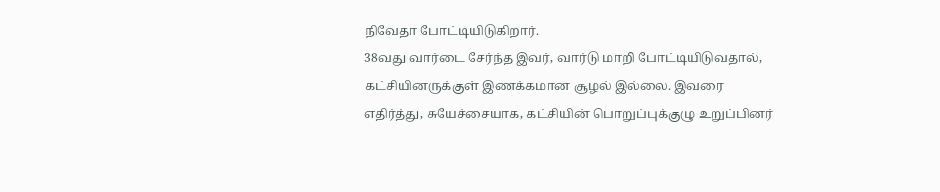நிவேதா போட்டியிடுகிறார்.
38வது வார்டை சேர்ந்த இவர், வார்டு மாறி போட்டியிடுவதால், கட்சியினருக்குள் இணக்கமான சூழல் இல்லை. இவரை எதிர்த்து, சுயேச்சையாக, கட்சியின் பொறுப்புக்குழு உறுப்பினர்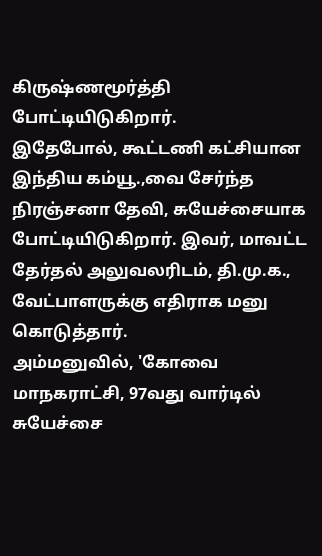கிருஷ்ணமூர்த்தி போட்டியிடுகிறார்.
இதேபோல், கூட்டணி கட்சியான இந்திய கம்யூ.,வை சேர்ந்த நிரஞ்சனா தேவி, சுயேச்சையாக போட்டியிடுகிறார். இவர், மாவட்ட தேர்தல் அலுவலரிடம், தி.மு.க., வேட்பாளருக்கு எதிராக மனு கொடுத்தார்.
அம்மனுவில், 'கோவை மாநகராட்சி, 97வது வார்டில் சுயேச்சை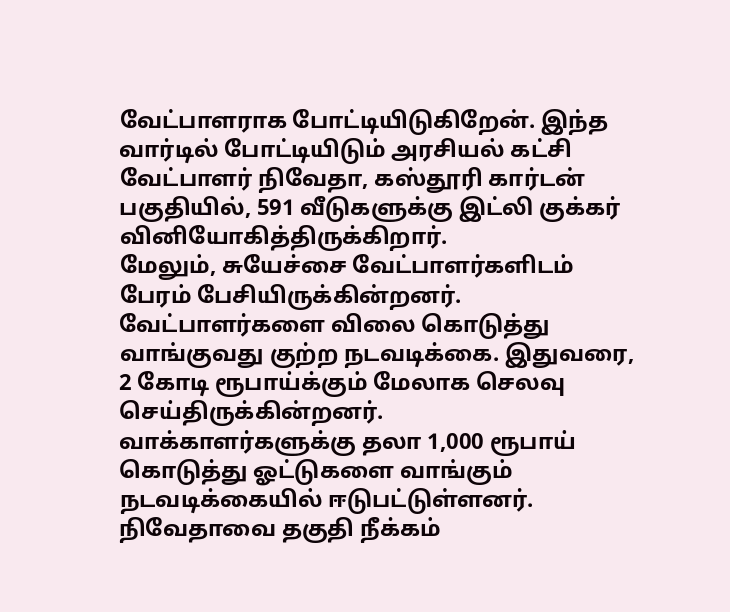வேட்பாளராக போட்டியிடுகிறேன். இந்த வார்டில் போட்டியிடும் அரசியல் கட்சி வேட்பாளர் நிவேதா, கஸ்தூரி கார்டன் பகுதியில், 591 வீடுகளுக்கு இட்லி குக்கர் வினியோகித்திருக்கிறார்.
மேலும், சுயேச்சை வேட்பாளர்களிடம் பேரம் பேசியிருக்கின்றனர். வேட்பாளர்களை விலை கொடுத்து வாங்குவது குற்ற நடவடிக்கை. இதுவரை, 2 கோடி ரூபாய்க்கும் மேலாக செலவு செய்திருக்கின்றனர்.
வாக்காளர்களுக்கு தலா 1,000 ரூபாய் கொடுத்து ஓட்டுகளை வாங்கும் நடவடிக்கையில் ஈடுபட்டுள்ளனர். நிவேதாவை தகுதி நீக்கம்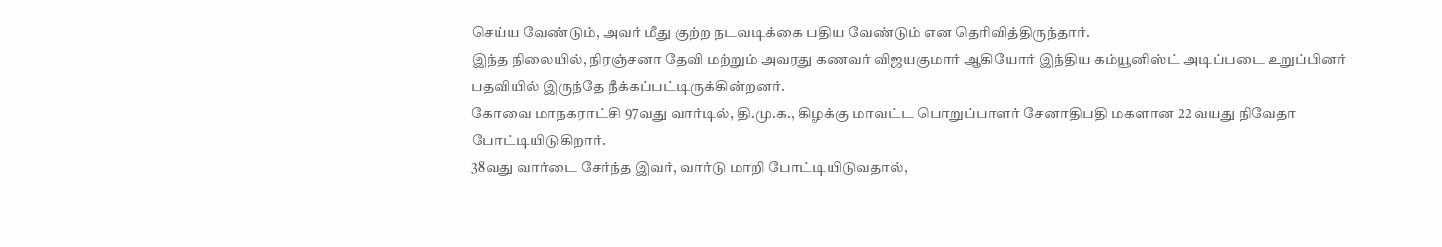செய்ய வேண்டும், அவர் மீது குற்ற நடவடிக்கை பதிய வேண்டும் என தெரிவித்திருந்தார்.
இந்த நிலையில், நிரஞ்சனா தேவி மற்றும் அவரது கணவர் விஜயகுமார் ஆகியோர் இந்திய கம்யூனிஸ்ட் அடிப்படை உறுப்பினர் பதவியில் இருந்தே நீக்கப்பட்டிருக்கின்றனர்.
கோவை மாநகராட்சி 97வது வார்டில், தி.மு.க., கிழக்கு மாவட்ட பொறுப்பாளர் சேனாதிபதி மகளான 22 வயது நிவேதா போட்டியிடுகிறார்.
38வது வார்டை சேர்ந்த இவர், வார்டு மாறி போட்டியிடுவதால்,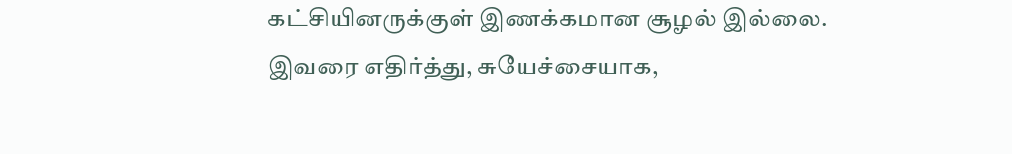கட்சியினருக்குள் இணக்கமான சூழல் இல்லை. இவரை எதிர்த்து, சுயேச்சையாக,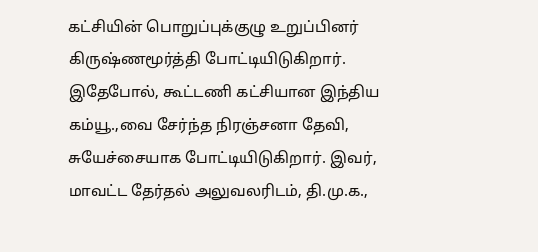கட்சியின் பொறுப்புக்குழு உறுப்பினர் கிருஷ்ணமூர்த்தி போட்டியிடுகிறார்.
இதேபோல், கூட்டணி கட்சியான இந்திய கம்யூ.,வை சேர்ந்த நிரஞ்சனா தேவி, சுயேச்சையாக போட்டியிடுகிறார். இவர், மாவட்ட தேர்தல் அலுவலரிடம், தி.மு.க.,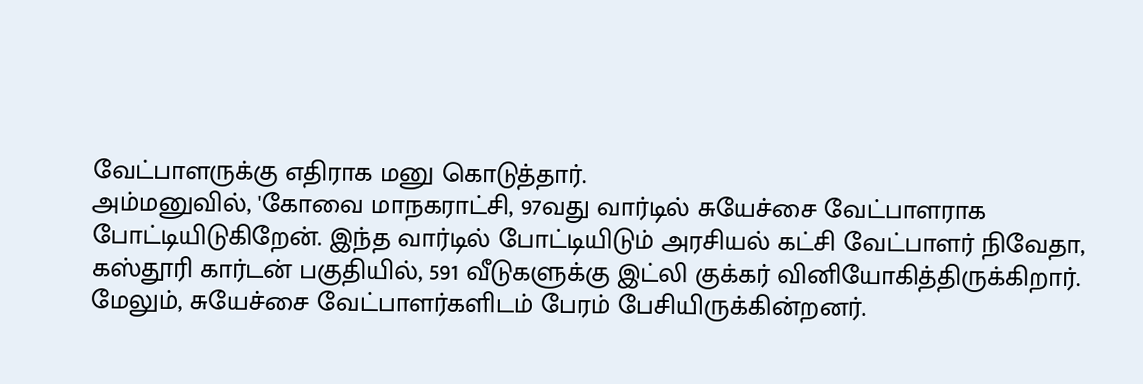வேட்பாளருக்கு எதிராக மனு கொடுத்தார்.
அம்மனுவில், 'கோவை மாநகராட்சி, 97வது வார்டில் சுயேச்சை வேட்பாளராக போட்டியிடுகிறேன். இந்த வார்டில் போட்டியிடும் அரசியல் கட்சி வேட்பாளர் நிவேதா, கஸ்தூரி கார்டன் பகுதியில், 591 வீடுகளுக்கு இட்லி குக்கர் வினியோகித்திருக்கிறார்.
மேலும், சுயேச்சை வேட்பாளர்களிடம் பேரம் பேசியிருக்கின்றனர்.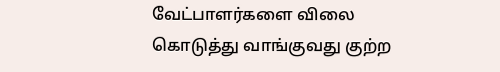வேட்பாளர்களை விலை கொடுத்து வாங்குவது குற்ற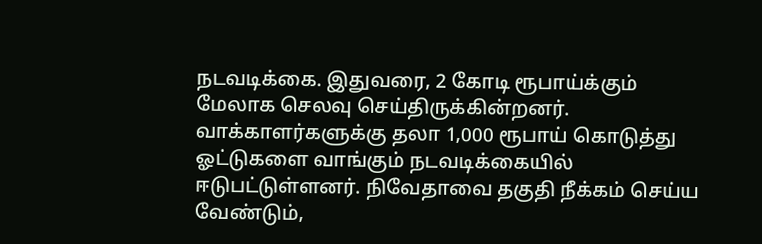நடவடிக்கை. இதுவரை, 2 கோடி ரூபாய்க்கும் மேலாக செலவு செய்திருக்கின்றனர்.
வாக்காளர்களுக்கு தலா 1,000 ரூபாய் கொடுத்து ஓட்டுகளை வாங்கும் நடவடிக்கையில் ஈடுபட்டுள்ளனர். நிவேதாவை தகுதி நீக்கம் செய்ய வேண்டும்,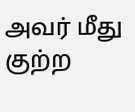அவர் மீது குற்ற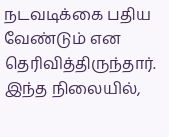நடவடிக்கை பதிய வேண்டும் என தெரிவித்திருந்தார்.
இந்த நிலையில்,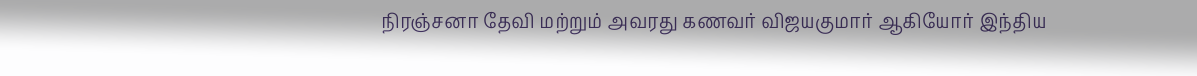நிரஞ்சனா தேவி மற்றும் அவரது கணவர் விஜயகுமார் ஆகியோர் இந்திய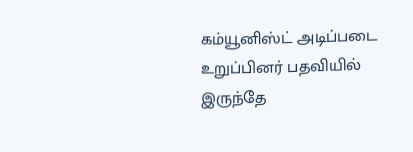கம்யூனிஸ்ட் அடிப்படை உறுப்பினர் பதவியில் இருந்தே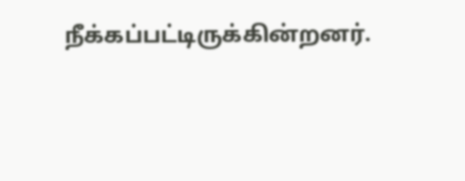நீக்கப்பட்டிருக்கின்றனர்.